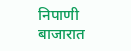निपाणी बाजारात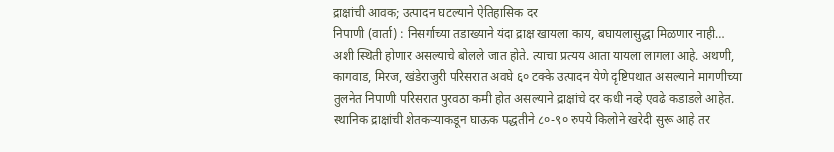द्राक्षांची आवक; उत्पादन घटल्याने ऐतिहासिक दर
निपाणी (वार्ता) : निसर्गाच्या तडाख्याने यंदा द्राक्ष खायला काय, बघायलासुद्धा मिळणार नाही… अशी स्थिती होणार असल्याचे बोलले जात होते. त्याचा प्रत्यय आता यायला लागला आहे. अथणी, कागवाड, मिरज, खंडेराजुरी परिसरात अवघे ६० टक्के उत्पादन येणे दृष्टिपथात असल्याने मागणीच्या तुलनेत निपाणी परिसरात पुरवठा कमी होत असल्याने द्राक्षांचे दर कधी नव्हे एवढे कडाडले आहेत. स्थानिक द्राक्षांची शेतकऱ्याकडून घाऊक पद्धतीने ८०-९० रुपये किलोने खरेदी सुरू आहे तर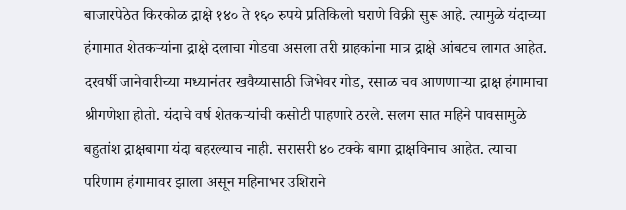बाजारपेठेत किरकोळ द्राक्षे १४० ते १६० रुपये प्रतिकिलो घराणे विक्री सुरू आहे. त्यामुळे यंदाच्या हंगामात शेतकऱ्यांना द्राक्षे दलाचा गोडवा असला तरी ग्राहकांना मात्र द्राक्षे आंबटच लागत आहेत.
दरवर्षी जानेवारीच्या मध्यानंतर खवैय्यासाठी जिभेवर गोड, रसाळ चव आणणाऱ्या द्राक्ष हंगामाचा श्रीगणेशा होतो. यंदाचे वर्ष शेतकऱ्यांची कसोटी पाहणारे ठरले. सलग सात महिने पावसामुळे बहुतांश द्राक्षबागा यंदा बहरल्याच नाही. सरासरी ४० टक्के बागा द्राक्षविनाच आहेत. त्याचा परिणाम हंगामावर झाला असून महिनाभर उशिराने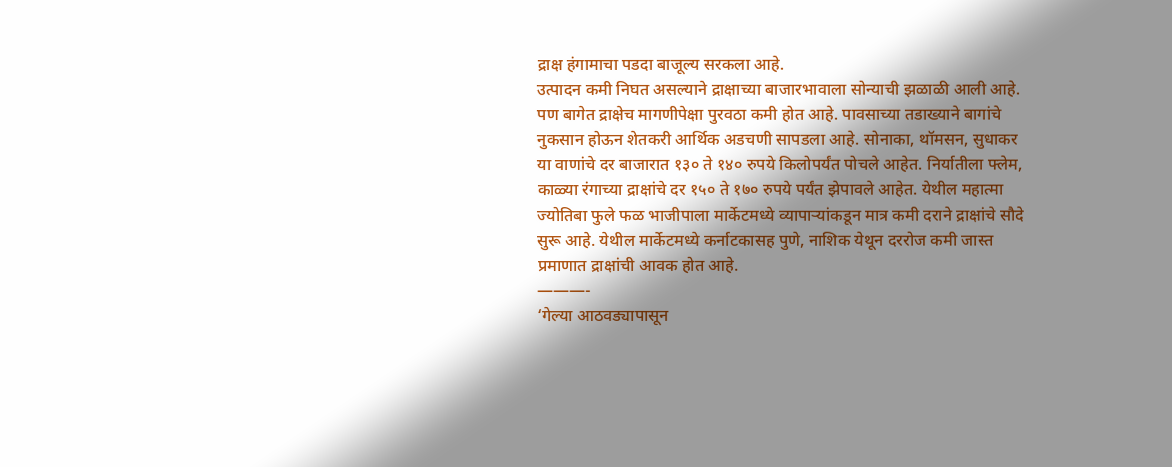द्राक्ष हंगामाचा पडदा बाजूल्य सरकला आहे.
उत्पादन कमी निघत असल्याने द्राक्षाच्या बाजारभावाला सोन्याची झळाळी आली आहे. पण बागेत द्राक्षेच मागणीपेक्षा पुरवठा कमी होत आहे. पावसाच्या तडाख्याने बागांचे नुकसान होऊन शेतकरी आर्थिक अडचणी सापडला आहे. सोनाका, थॉमसन, सुधाकर या वाणांचे दर बाजारात १३० ते १४० रुपये किलोपर्यंत पोचले आहेत. निर्यातीला फ्लेम, काळ्या रंगाच्या द्राक्षांचे दर १५० ते १७० रुपये पर्यंत झेपावले आहेत. येथील महात्मा ज्योतिबा फुले फळ भाजीपाला मार्केटमध्ये व्यापाऱ्यांकडून मात्र कमी दराने द्राक्षांचे सौदे सुरू आहे. येथील मार्केटमध्ये कर्नाटकासह पुणे, नाशिक येथून दररोज कमी जास्त प्रमाणात द्राक्षांची आवक होत आहे.
———-
‘गेल्या आठवड्यापासून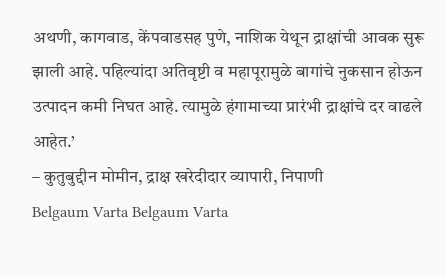अथणी, कागवाड, केंपवाडसह पुणे, नाशिक येथून द्राक्षांची आवक सुरू झाली आहे. पहिल्यांदा अतिवृष्टी व महापूरामुळे बागांचे नुकसान होऊन उत्पादन कमी निघत आहे. त्यामुळे हंगामाच्या प्रारंभी द्राक्षांचे दर वाढले आहेत.’
– कुतुबुद्दीन मोमीन, द्राक्ष खरेदीदार व्यापारी, निपाणी
Belgaum Varta Belgaum Varta